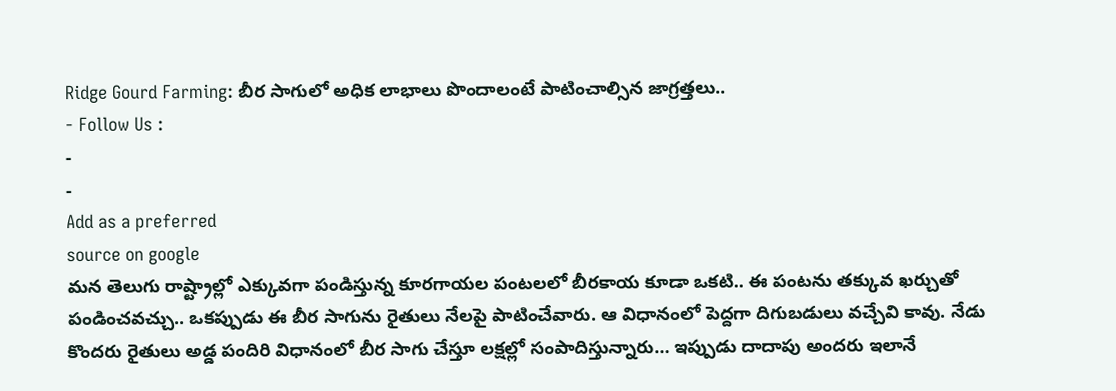Ridge Gourd Farming: బీర సాగులో అధిక లాభాలు పొందాలంటే పాటించాల్సిన జాగ్రత్తలు..
- Follow Us :
-
-
Add as a preferred
source on google
మన తెలుగు రాష్ట్రాల్లో ఎక్కువగా పండిస్తున్న కూరగాయల పంటలలో బీరకాయ కూడా ఒకటి.. ఈ పంటను తక్కువ ఖర్చుతో పండించవచ్చు.. ఒకప్పుడు ఈ బీర సాగును రైతులు నేలపై పాటించేవారు. ఆ విధానంలో పెద్దగా దిగుబడులు వచ్చేవి కావు. నేడు కొందరు రైతులు అడ్డ పందిరి విధానంలో బీర సాగు చేస్తూ లక్షల్లో సంపాదిస్తున్నారు… ఇప్పుడు దాదాపు అందరు ఇలానే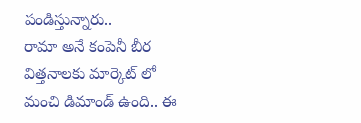పండిస్తున్నారు..
రామా అనే కంపెనీ బీర విత్తనాలకు మార్కెట్ లో మంచి డిమాండ్ ఉంది.. ఈ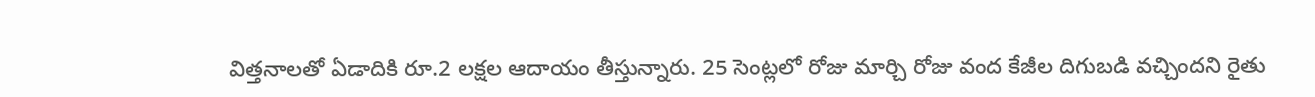విత్తనాలతో ఏడాదికి రూ.2 లక్షల ఆదాయం తీస్తున్నారు. 25 సెంట్లలో రోజు మార్చి రోజు వంద కేజీల దిగుబడి వచ్చిందని రైతు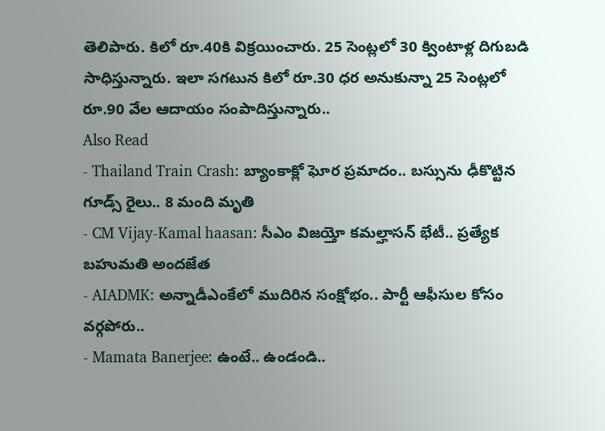తెలిపారు. కిలో రూ.40కి విక్రయించారు. 25 సెంట్లలో 30 క్వింటాళ్ల దిగుబడి సాధిస్తున్నారు. ఇలా సగటున కిలో రూ.30 ధర అనుకున్నా 25 సెంట్లలో రూ.90 వేల ఆదాయం సంపాదిస్తున్నారు..
Also Read
- Thailand Train Crash: బ్యాంకాక్లో ఘోర ప్రమాదం.. బస్సును ఢీకొట్టిన గూడ్స్ రైలు.. 8 మంది మృతి
- CM Vijay-Kamal haasan: సీఎం విజయ్తో కమల్హాసన్ భేటీ.. ప్రత్యేక బహుమతి అందజేత
- AIADMK: అన్నాడీఎంకేలో ముదిరిన సంక్షోభం.. పార్టీ ఆఫీసుల కోసం వర్గపోరు..
- Mamata Banerjee: ఉంటే.. ఉండండి..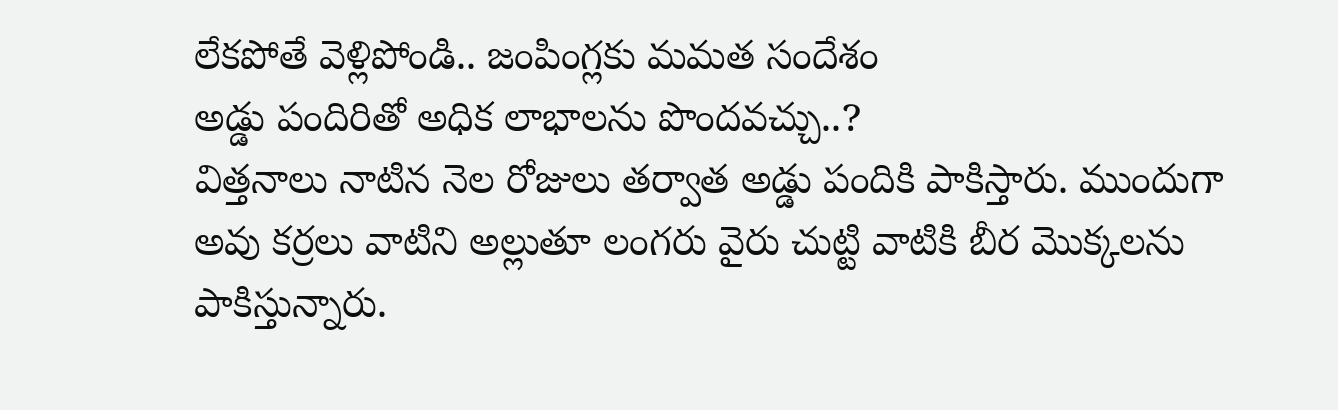లేకపోతే వెళ్లిపోండి.. జంపింగ్లకు మమత సందేశం
అడ్డు పందిరితో అధిక లాభాలను పొందవచ్చు..?
విత్తనాలు నాటిన నెల రోజులు తర్వాత అడ్డు పందికి పాకిస్తారు. ముందుగా అవు కర్రలు వాటిని అల్లుతూ లంగరు వైరు చుట్టి వాటికి బీర మొక్కలను పాకిస్తున్నారు.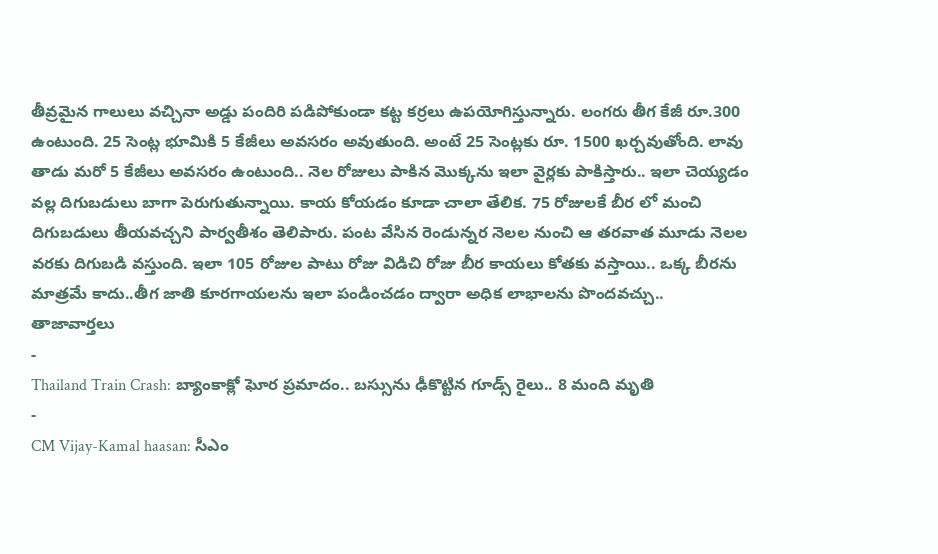తీవ్రమైన గాలులు వచ్చినా అడ్డు పందిరి పడిపోకుండా కట్ట కర్రలు ఉపయోగిస్తున్నారు. లంగరు తీగ కేజీ రూ.300 ఉంటుంది. 25 సెంట్ల భూమికి 5 కేజీలు అవసరం అవుతుంది. అంటే 25 సెంట్లకు రూ. 1500 ఖర్చవుతోంది. లావు తాడు మరో 5 కేజీలు అవసరం ఉంటుంది.. నెల రోజులు పాకిన మొక్కను ఇలా వైర్లకు పాకిస్తారు.. ఇలా చెయ్యడం వల్ల దిగుబడులు బాగా పెరుగుతున్నాయి. కాయ కోయడం కూడా చాలా తేలిక. 75 రోజులకే బీర లో మంచి దిగుబడులు తీయవచ్చని పార్వతీశం తెలిపారు. పంట వేసిన రెండున్నర నెలల నుంచి ఆ తరవాత మూడు నెలల వరకు దిగుబడి వస్తుంది. ఇలా 105 రోజుల పాటు రోజు విడిచి రోజు బీర కాయలు కోతకు వస్తాయి.. ఒక్క బీరను మాత్రమే కాదు..తీగ జాతి కూరగాయలను ఇలా పండించడం ద్వారా అధిక లాభాలను పొందవచ్చు..
తాజావార్తలు
-
Thailand Train Crash: బ్యాంకాక్లో ఘోర ప్రమాదం.. బస్సును ఢీకొట్టిన గూడ్స్ రైలు.. 8 మంది మృతి
-
CM Vijay-Kamal haasan: సీఎం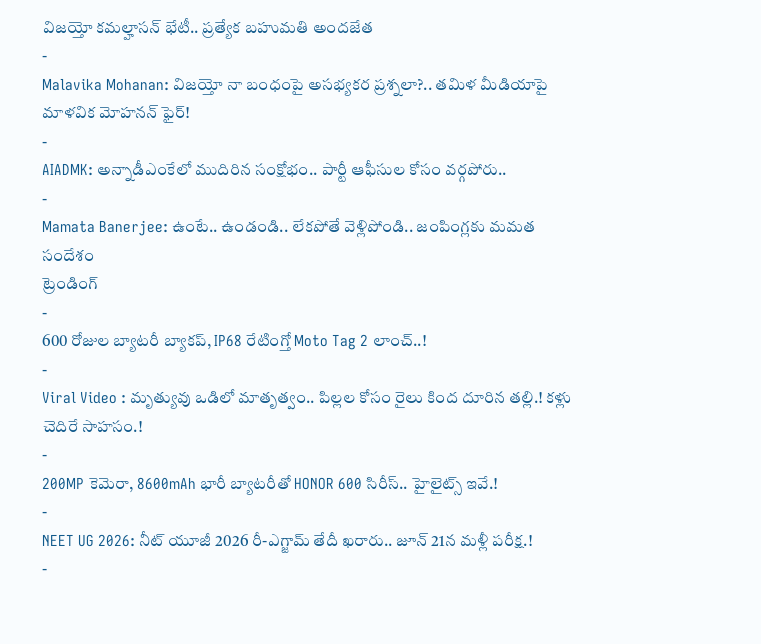విజయ్తో కమల్హాసన్ భేటీ.. ప్రత్యేక బహుమతి అందజేత
-
Malavika Mohanan: విజయ్తో నా బంధంపై అసభ్యకర ప్రశ్నలా?.. తమిళ మీడియాపై మాళవిక మోహనన్ ఫైర్!
-
AIADMK: అన్నాడీఎంకేలో ముదిరిన సంక్షోభం.. పార్టీ ఆఫీసుల కోసం వర్గపోరు..
-
Mamata Banerjee: ఉంటే.. ఉండండి.. లేకపోతే వెళ్లిపోండి.. జంపింగ్లకు మమత సందేశం
ట్రెండింగ్
-
600 రోజుల బ్యాటరీ బ్యాకప్, IP68 రేటింగ్తో Moto Tag 2 లాంచ్..!
-
Viral Video : మృత్యువు ఒడిలో మాతృత్వం.. పిల్లల కోసం రైలు కింద దూరిన తల్లి.! కళ్లు చెదిరే సాహసం.!
-
200MP కెమెరా, 8600mAh భారీ బ్యాటరీతో HONOR 600 సిరీస్.. హైలైట్స్ ఇవే.!
-
NEET UG 2026: నీట్ యూజీ 2026 రీ-ఎగ్జామ్ తేదీ ఖరారు.. జూన్ 21న మళ్లీ పరీక్ష.!
-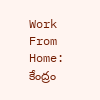Work From Home: కేంద్రం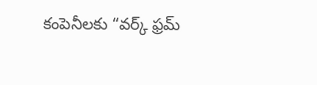కంపెనీలకు “వర్క్ ఫ్రమ్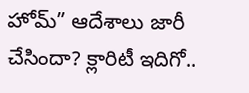హోమ్” ఆదేశాలు జారీ చేసిందా? క్లారిటీ ఇదిగో..